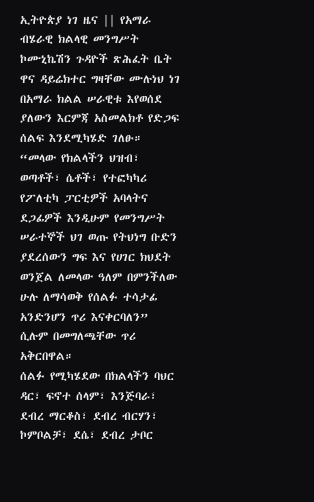ኢትዮጵያ ነገ ዜና || የአማራ ብሄራዊ ክልላዊ መንግሥት ኮሙኒኬሽን ጉዳዮች ጽሕፈት ቤት ዋና ዳይሬክተር ግዛቸው ሙሉነህ ነገ በአማራ ክልል ሠራዊቱ እየወሰደ ያለውን እርምጃ አስመልክቶ የድጋፍ ሰልፍ እንደሚካሄድ ገለፁ።
“መላው የክልላችን ህዝብ፣ ወጣቶች፣ ሴቶች፣ የተፎካካሪ የፖለቲካ ፓርቲዎች አባላትና ደጋፊዎች እንዲሁም የመንግሥት ሠራተኞች ህገ ወጡ የትህነግ ቡድን ያደረሰውን ግፍ እና የሀገር ክህደት ወንጀል ለመላው ዓለም በምንችለው ሁሉ ለማሳወቅ የሰልፉ ተሳታፊ አንድንሆን ጥሪ እናቀርባለን” ሲሉም በመግለጫቸው ጥሪ አቅርበዋል።
ሰልፉ የሚካሄደው በክልላችን ባህር ዳር፣ ፍኖተ ሰላም፣ እንጅባራ፣ ደብረ ማርቆስ፣ ደብረ ብርሃን፣ ኮምቦልቻ፣ ደሴ፣ ደብረ ታቦር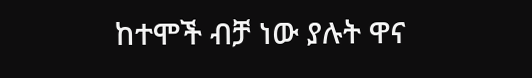ከተሞች ብቻ ነው ያሉት ዋና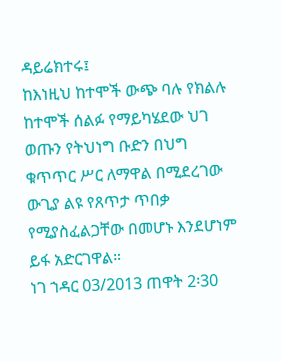ዳይሬክተሩ፤
ከእነዚህ ከተሞች ውጭ ባሉ የክልሉ ከተሞች ሰልፉ የማይካሄደው ህገ ወጡን የትህነግ ቡድን በህግ ቁጥጥር ሥር ለማዋል በሚደረገው ውጊያ ልዩ የጸጥታ ጥበቃ የሚያስፈልጋቸው በመሆኑ እንደሆነም ይፋ አድርገዋል።
ነገ ኀዳር 03/2013 ጠዋት 2፡30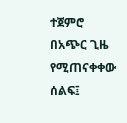ተጀምሮ በአጭር ጊዜ የሚጠናቀቀው ሰልፍ፤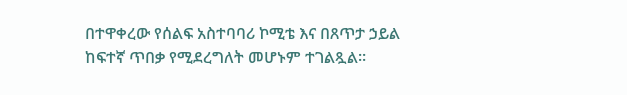በተዋቀረው የሰልፍ አስተባባሪ ኮሚቴ እና በጸጥታ ኃይል ከፍተኛ ጥበቃ የሚደረግለት መሆኑም ተገልጿል።